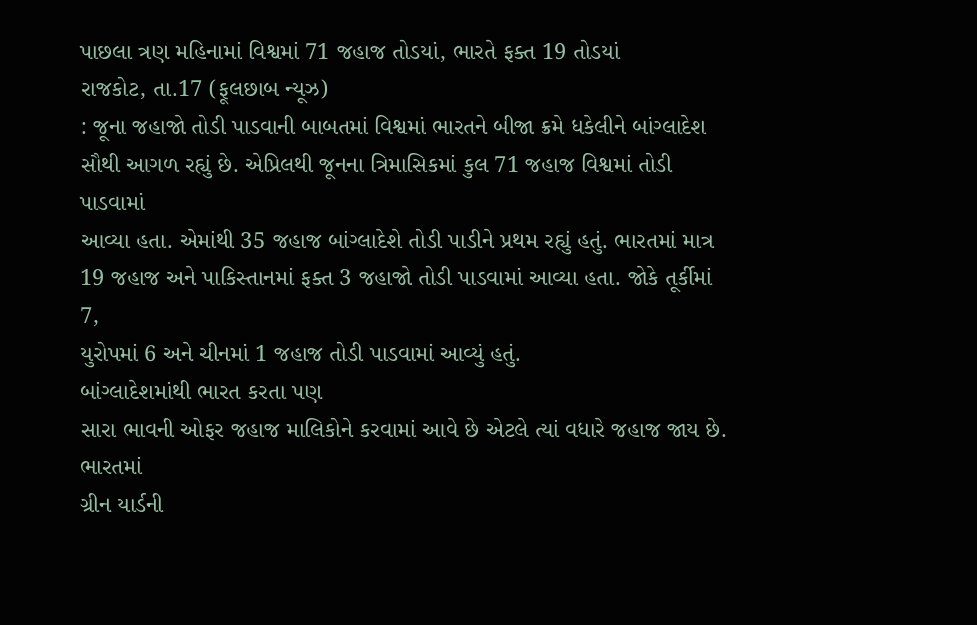પાછલા ત્રણ મહિનામાં વિશ્વમાં 71 જહાજ તોડયાં, ભારતે ફક્ત 19 તોડયાં
રાજકોટ, તા.17 (ફૂલછાબ ન્યૂઝ)
: જૂના જહાજો તોડી પાડવાની બાબતમાં વિશ્વમાં ભારતને બીજા ક્રમે ધકેલીને બાંગ્લાદેશ
સૌથી આગળ રહ્યું છે. એપ્રિલથી જૂનના ત્રિમાસિકમાં કુલ 71 જહાજ વિશ્વમાં તોડી પાડવામાં
આવ્યા હતા. એમાંથી 35 જહાજ બાંગ્લાદેશે તોડી પાડીને પ્રથમ રહ્યું હતું. ભારતમાં માત્ર
19 જહાજ અને પાકિસ્તાનમાં ફક્ત 3 જહાજો તોડી પાડવામાં આવ્યા હતા. જોકે તૂર્કીમાં 7,
યુરોપમાં 6 અને ચીનમાં 1 જહાજ તોડી પાડવામાં આવ્યું હતું.
બાંગ્લાદેશમાંથી ભારત કરતા પણ
સારા ભાવની ઓફર જહાજ માલિકોને કરવામાં આવે છે એટલે ત્યાં વધારે જહાજ જાય છે. ભારતમાં
ગ્રીન યાર્ડની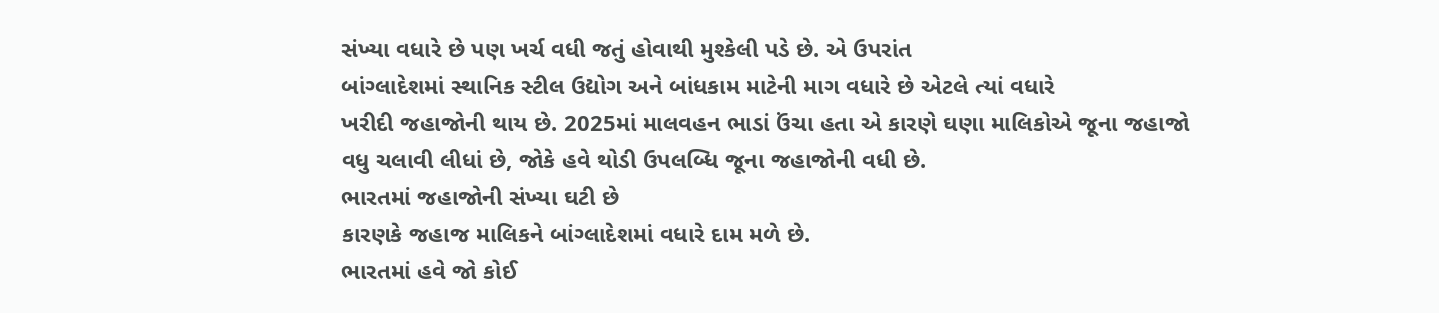સંખ્યા વધારે છે પણ ખર્ચ વધી જતું હોવાથી મુશ્કેલી પડે છે. એ ઉપરાંત
બાંગ્લાદેશમાં સ્થાનિક સ્ટીલ ઉદ્યોગ અને બાંધકામ માટેની માગ વધારે છે એટલે ત્યાં વધારે
ખરીદી જહાજોની થાય છે. 2025માં માલવહન ભાડાં ઉંચા હતા એ કારણે ઘણા માલિકોએ જૂના જહાજો
વધુ ચલાવી લીધાં છે, જોકે હવે થોડી ઉપલબ્ધિ જૂના જહાજોની વધી છે.
ભારતમાં જહાજોની સંખ્યા ઘટી છે
કારણકે જહાજ માલિકને બાંગ્લાદેશમાં વધારે દામ મળે છે.
ભારતમાં હવે જો કોઈ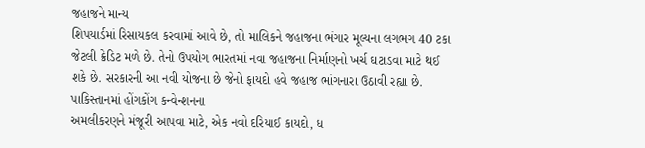જહાજને માન્ય
શિપયાર્ડમાં રિસાયકલ કરવામાં આવે છે, તો માલિકને જહાજના ભંગાર મૂલ્યના લગભગ 40 ટકા
જેટલી ક્રેડિટ મળે છે. તેનો ઉપયોગ ભારતમાં નવા જહાજના નિર્માણનો ખર્ચ ઘટાડવા માટે થઈ
શકે છે. સરકારની આ નવી યોજના છે જેનો ફાયદો હવે જહાજ ભાંગનારા ઉઠાવી રહ્યા છે.
પાકિસ્તાનમાં હોંગકોંગ કન્વેન્શનના
અમલીકરણને મંજૂરી આપવા માટે, એક નવો દરિયાઈ કાયદો, ધ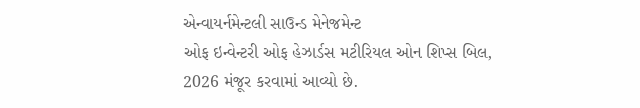એન્વાયર્નમેન્ટલી સાઉન્ડ મેનેજમેન્ટ
ઓફ ઇન્વેન્ટરી ઓફ હેઝાર્ડસ મટીરિયલ ઓન શિપ્સ બિલ, 2026 મંજૂર કરવામાં આવ્યો છે.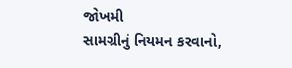જોખમી
સામગ્રીનું નિયમન કરવાનો,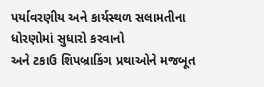પર્યાવરણીય અને કાર્યસ્થળ સલામતીના ધોરણોમાં સુધારો કરવાનો
અને ટકાઉ શિપબ્રાકિંગ પ્રથાઓને મજબૂત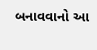બનાવવાનો આ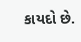કાયદો છે.